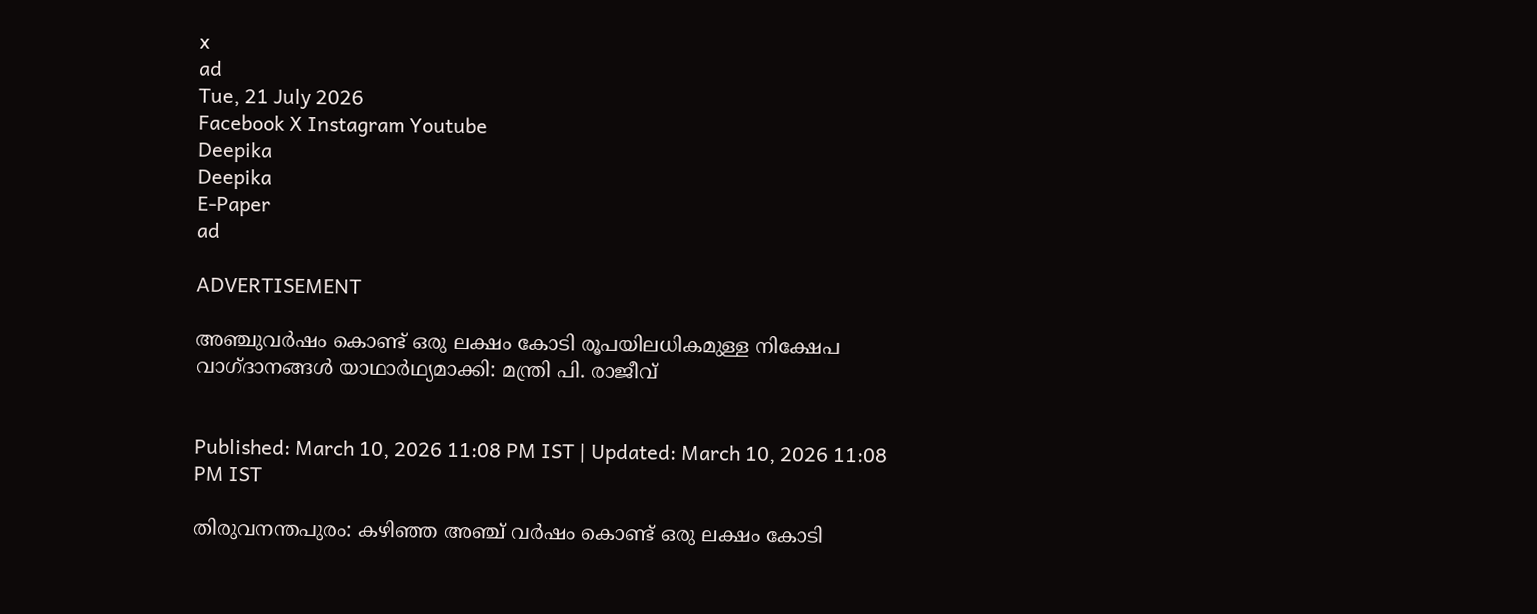x
ad
Tue, 21 July 2026
Facebook X Instagram Youtube
Deepika
Deepika
E-Paper
ad

ADVERTISEMENT

അഞ്ചുവർഷം കൊണ്ട് ഒരു ലക്ഷം കോടി രൂപയിലധികമുള്ള നിക്ഷേപ വാഗ്ദാനങ്ങൾ യാഥാർഥ്യമാക്കി: മന്ത്രി പി. രാജീവ്


Published: March 10, 2026 11:08 PM IST | Updated: March 10, 2026 11:08 PM IST

തിരുവനന്തപുരം: കഴിഞ്ഞ അഞ്ച് വർഷം കൊണ്ട് ഒരു ലക്ഷം കോടി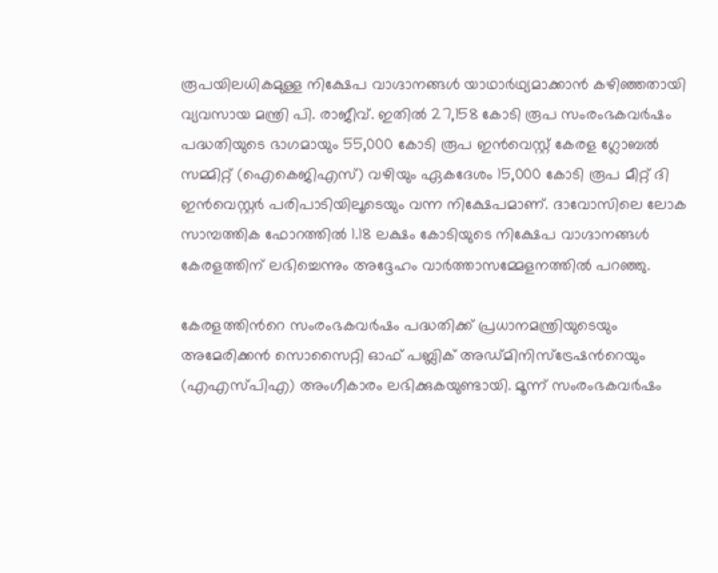രൂപയിലധികമുള്ള നിക്ഷേപ വാഗ്ദാനങ്ങൾ യാഥാർഥ്യമാക്കാൻ കഴിഞ്ഞതായി വ്യവസായ മന്ത്രി പി. രാജീവ്. ഇതിൽ 27,158 കോടി രൂപ സംരംഭകവർഷം പദ്ധതിയുടെ ഭാഗമായും 55,000 കോടി രൂപ ഇൻവെസ്റ്റ് കേരള ഗ്ലോബൽ സമ്മിറ്റ് (ഐകെജിഎസ്) വഴിയും ഏകദേശം 15,000 കോടി രൂപ മീറ്റ് ദി ഇൻവെസ്റ്റർ പരിപാടിയിലൂടെയും വന്ന നിക്ഷേപമാണ്. ദാവോസിലെ ലോക സാമ്പത്തിക ഫോറത്തിൽ 1.18 ലക്ഷം കോടിയുടെ നിക്ഷേപ വാഗ്ദാനങ്ങൾ കേരളത്തിന് ലഭിച്ചെന്നും അദ്ദേഹം വാർത്താസമ്മേളനത്തിൽ പറഞ്ഞു.

കേരളത്തിന്‍റെ സംരംഭകവർഷം പദ്ധതിക്ക് പ്രധാനമന്ത്രിയുടെയും അമേരിക്കൻ സൊസൈറ്റി ഓഫ് പബ്ലിക് അഡ്മിനിസ്ട്രേഷന്‍റെയും (എഎസ്പിഎ) അംഗീകാരം ലഭിക്കുകയുണ്ടായി. മൂന്ന് സംരംഭകവർഷം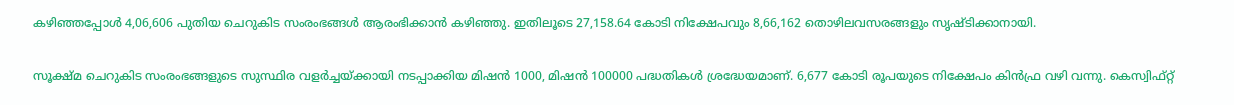കഴിഞ്ഞപ്പോൾ 4,06,606 പുതിയ ചെറുകിട സംരംഭങ്ങൾ ആരംഭിക്കാൻ കഴിഞ്ഞു. ഇതിലൂടെ 27,158.64 കോടി നിക്ഷേപവും 8,66,162 തൊഴിലവസരങ്ങളും സൃഷ്ടിക്കാനായി.

സൂക്ഷ്മ ചെറുകിട സംരംഭങ്ങളുടെ സുസ്ഥിര വളർച്ചയ്ക്കായി നടപ്പാക്കിയ മിഷൻ 1000, മിഷൻ 100000 പദ്ധതികൾ ശ്രദ്ധേയമാണ്. 6,677 കോടി രൂപയുടെ നിക്ഷേപം കിൻഫ്ര വഴി വന്നു. കെസ്വിഫ്റ്റ്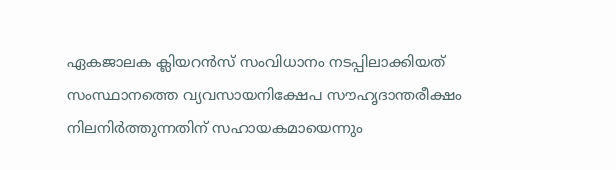ഏകജാലക ക്ലിയറൻസ് സംവിധാനം നടപ്പിലാക്കിയത് സംസ്ഥാനത്തെ വ്യവസായനിക്ഷേപ സൗഹൃദാന്തരീക്ഷം നിലനിർത്തുന്നതിന് സഹായകമായെന്നും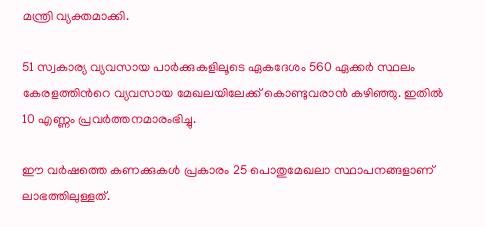മന്ത്രി വ്യക്തമാക്കി.

51 സ്വകാര്യ വ്യവസായ പാർക്കുകളിലൂടെ ഏകദേശം 560 ഏക്കർ സ്ഥലം കേരളത്തിന്‍റെ വ്യവസായ മേഖലയിലേക്ക് കൊണ്ടുവരാൻ കഴിഞ്ഞു. ഇതിൽ 10 എണ്ണം പ്രവർത്തനമാരംഭിച്ചു.

ഈ വർഷത്തെ കണക്കുകൾ പ്രകാരം 25 പൊതുമേഖലാ സ്ഥാപനങ്ങളാണ് ലാഭത്തിലുള്ളത്.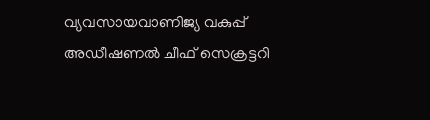വ്യവസായവാണിജ്യ വകുപ്പ് അഡീഷണൽ ചീഫ് സെക്രട്ടറി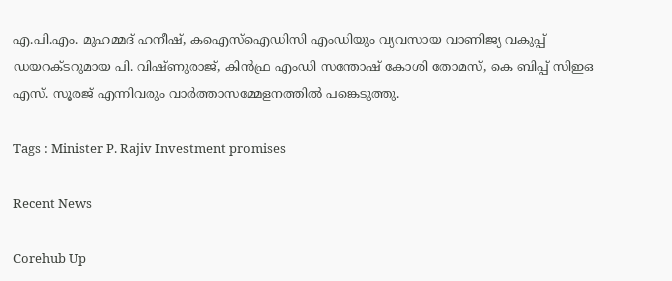എ.പി.എം. മുഹമ്മദ് ഹനീഷ്, കഐസ്ഐഡിസി എംഡിയും വ്യവസായ വാണിജ്യ വകുപ്പ് ഡയറക്ടറുമായ പി. വിഷ്ണുരാജ്, കിൻഫ്ര എംഡി സന്തോഷ് കോശി തോമസ്, കെ ബിപ്പ് സിഇഒ എസ്. സൂരജ് എന്നിവരും വാർത്താസമ്മേളനത്തിൽ പങ്കെടുത്തു.

Tags : Minister P. Rajiv Investment promises

Recent News

Corehub Up